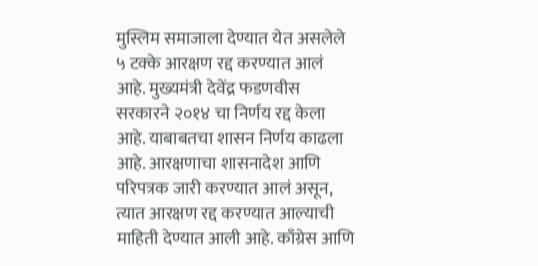मुस्लिम समाजाला देण्यात येत असलेले ५ टक्के आरक्षण रद्द करण्यात आलं आहे. मुख्यमंत्री देवेंद्र फडणवीस सरकारने २०१४ चा निर्णय रद्द केला आहे. याबाबतचा शासन निर्णय काढला आहे. आरक्षणाचा शासनादेश आणि परिपत्रक जारी करण्यात आलं असून, त्यात आरक्षण रद्द करण्यात आल्याची माहिती देण्यात आली आहे. काँग्रेस आणि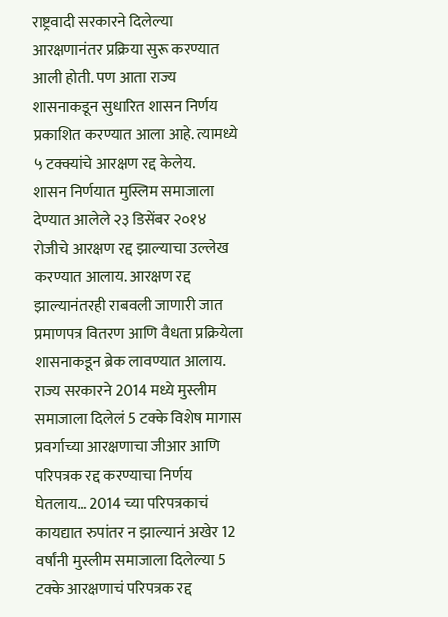राष्ट्रवादी सरकारने दिलेल्या आरक्षणानंतर प्रक्रिया सुरू करण्यात आली होती. पण आता राज्य शासनाकडून सुधारित शासन निर्णय प्रकाशित करण्यात आला आहे. त्यामध्ये ५ टक्क्यांचे आरक्षण रद्द केलेय.
शासन निर्णयात मुस्लिम समाजाला देण्यात आलेले २३ डिसेंबर २०१४ रोजीचे आरक्षण रद्द झाल्याचा उल्लेख करण्यात आलाय. आरक्षण रद्द झाल्यानंतरही राबवली जाणारी जात प्रमाणपत्र वितरण आणि वैधता प्रक्रियेला शासनाकडून ब्रेक लावण्यात आलाय. राज्य सरकारने 2014 मध्ये मुस्लीम समाजाला दिलेलं 5 टक्के विशेष मागास प्रवर्गाच्या आरक्षणाचा जीआर आणि परिपत्रक रद्द करण्याचा निर्णय घेतलाय… 2014 च्या परिपत्रकाचं कायद्यात रुपांतर न झाल्यानं अखेर 12 वर्षांनी मुस्लीम समाजाला दिलेल्या 5 टक्के आरक्षणाचं परिपत्रक रद्द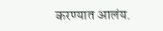करण्यात आलंय.